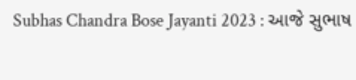Subhas Chandra Bose Jayanti 2023 : આજે સુભાષ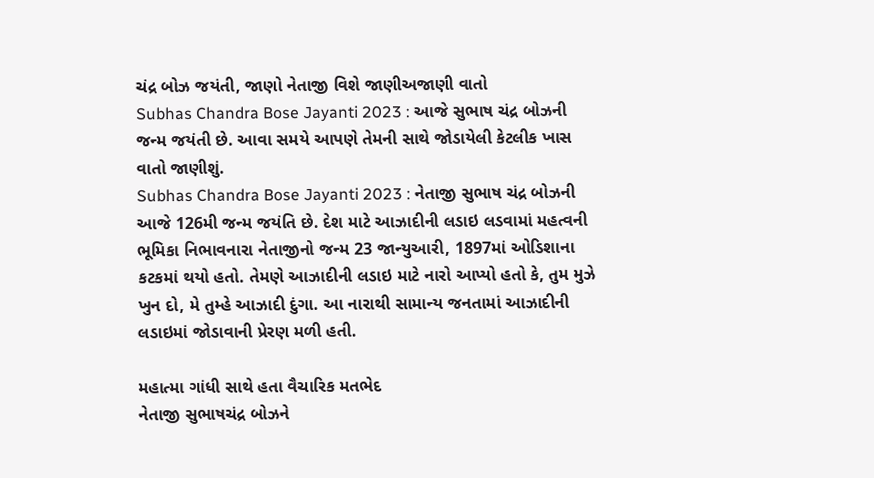ચંદ્ર બોઝ જયંતી, જાણો નેતાજી વિશે જાણીઅજાણી વાતો
Subhas Chandra Bose Jayanti 2023 : આજે સુભાષ ચંદ્ર બોઝની જન્મ જયંતી છે. આવા સમયે આપણે તેમની સાથે જોડાયેલી કેટલીક ખાસ વાતો જાણીશું.
Subhas Chandra Bose Jayanti 2023 : નેતાજી સુભાષ ચંદ્ર બોઝની આજે 126મી જન્મ જયંતિ છે. દેશ માટે આઝાદીની લડાઇ લડવામાં મહત્વની ભૂમિકા નિભાવનારા નેતાજીનો જન્મ 23 જાન્યુઆરી, 1897માં ઓડિશાના કટકમાં થયો હતો. તેમણે આઝાદીની લડાઇ માટે નારો આપ્યો હતો કે, તુમ મુઝે ખુન દો, મે તુમ્હે આઝાદી દુંગા. આ નારાથી સામાન્ય જનતામાં આઝાદીની લડાઇમાં જોડાવાની પ્રેરણ મળી હતી.

મહાત્મા ગાંધી સાથે હતા વૈચારિક મતભેદ
નેતાજી સુભાષચંદ્ર બોઝને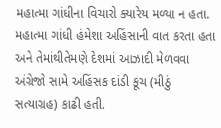મહાત્મા ગાંધીના વિચારો ક્યારેય મળ્યા ન હતા. મહાત્મા ગાંધી હંમેશા અહિંસાની વાત કરતા હતા અને તેમાંથીતેમણે દેશમાં આઝાદી મેળવવા અંગ્રેજો સામે અહિંસક દાંડી કૂચ (મીઠું સત્યાગ્રહ) કાઢી હતી.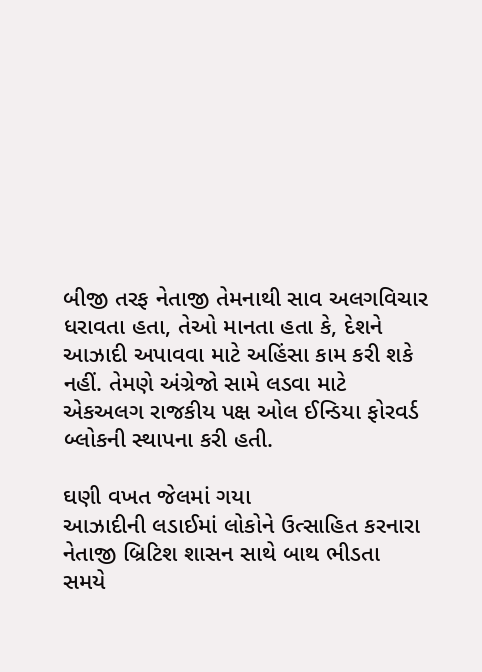બીજી તરફ નેતાજી તેમનાથી સાવ અલગવિચાર ધરાવતા હતા, તેઓ માનતા હતા કે, દેશને આઝાદી અપાવવા માટે અહિંસા કામ કરી શકે નહીં. તેમણે અંગ્રેજો સામે લડવા માટે એકઅલગ રાજકીય પક્ષ ઓલ ઈન્ડિયા ફોરવર્ડ બ્લોકની સ્થાપના કરી હતી.

ઘણી વખત જેલમાં ગયા
આઝાદીની લડાઈમાં લોકોને ઉત્સાહિત કરનારા નેતાજી બ્રિટિશ શાસન સાથે બાથ ભીડતા સમયે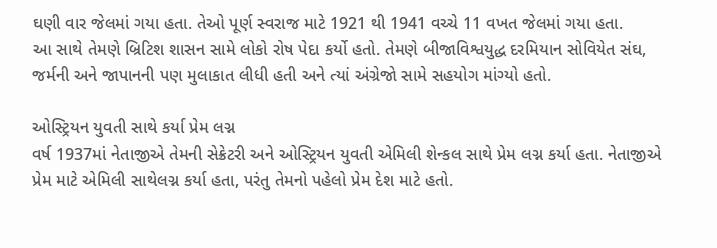ઘણી વાર જેલમાં ગયા હતા. તેઓ પૂર્ણ સ્વરાજ માટે 1921 થી 1941 વચ્ચે 11 વખત જેલમાં ગયા હતા.
આ સાથે તેમણે બ્રિટિશ શાસન સામે લોકો રોષ પેદા કર્યો હતો. તેમણે બીજાવિશ્વયુદ્ધ દરમિયાન સોવિયેત સંઘ, જર્મની અને જાપાનની પણ મુલાકાત લીધી હતી અને ત્યાં અંગ્રેજો સામે સહયોગ માંગ્યો હતો.

ઓસ્ટ્રિયન યુવતી સાથે કર્યા પ્રેમ લગ્ન
વર્ષ 1937માં નેતાજીએ તેમની સેક્રેટરી અને ઓસ્ટ્રિયન યુવતી એમિલી શેન્કલ સાથે પ્રેમ લગ્ન કર્યા હતા. નેતાજીએ પ્રેમ માટે એમિલી સાથેલગ્ન કર્યા હતા, પરંતુ તેમનો પહેલો પ્રેમ દેશ માટે હતો.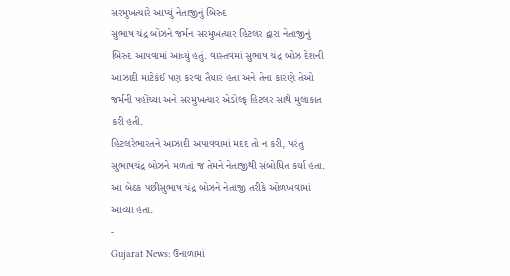સરમુખત્યારે આપ્યું નેતાજીનું બિરુદ
સુભાષ ચંદ્ર બોઝને જર્મન સરમુખત્યાર હિટલર દ્વારા નેતાજીનું બિરુદ આપવામાં આવ્યું હતું. વાસ્તવમાં સુભાષ ચંદ્ર બોઝ દેશની આઝાદી માટેકંઈ પણ કરવા તૈયાર હતા અને તેના કારણે તેઓ જર્મની પહોંચ્યા અને સરમુખત્યાર એડોલ્ફ હિટલર સાથે મુલાકાત કરી હતી.
હિટલરેભારતને આઝાદી અપાવવામાં મદદ તો ન કરી, પરંતુ સુભાષચંદ્ર બોઝને મળતાં જ તેમને નેતાજીથી સંબોધિત કર્યા હતા. આ બેઠક પછીસુભાષ ચંદ્ર બોઝને નેતાજી તરીકે ઓળખવામાં આવ્યા હતા.
-
Gujarat News: ઉનાળામાં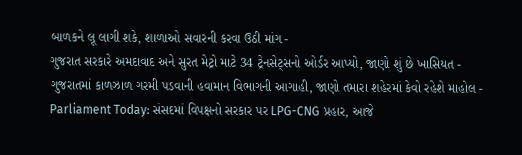બાળકને લૂ લાગી શકે, શાળાઓ સવારની કરવા ઉઠી માંગ -
ગુજરાત સરકારે અમદાવાદ અને સુરત મેટ્રો માટે 34 ટ્રેનસેટ્સનો ઓર્ડર આપ્યો, જાણો શું છે ખાસિયત -
ગુજરાતમાં કાળઝાળ ગરમી પડવાની હવામાન વિભાગની આગાહી, જાણો તમારા શહેરમાં કેવો રહેશે માહોલ -
Parliament Today: સંસદમાં વિપક્ષનો સરકાર પર LPG-CNG પ્રહાર, આજે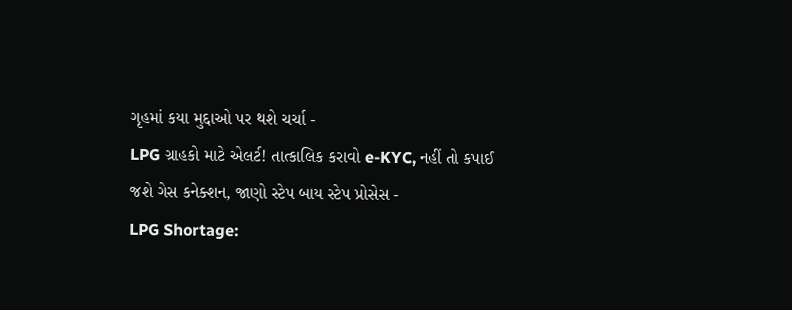ગૃહમાં કયા મુદ્દાઓ પર થશે ચર્ચા -
LPG ગ્રાહકો માટે એલર્ટ! તાત્કાલિક કરાવો e-KYC, નહીં તો કપાઈ જશે ગેસ કનેક્શન, જાણો સ્ટેપ બાય સ્ટેપ પ્રોસેસ -
LPG Shortage: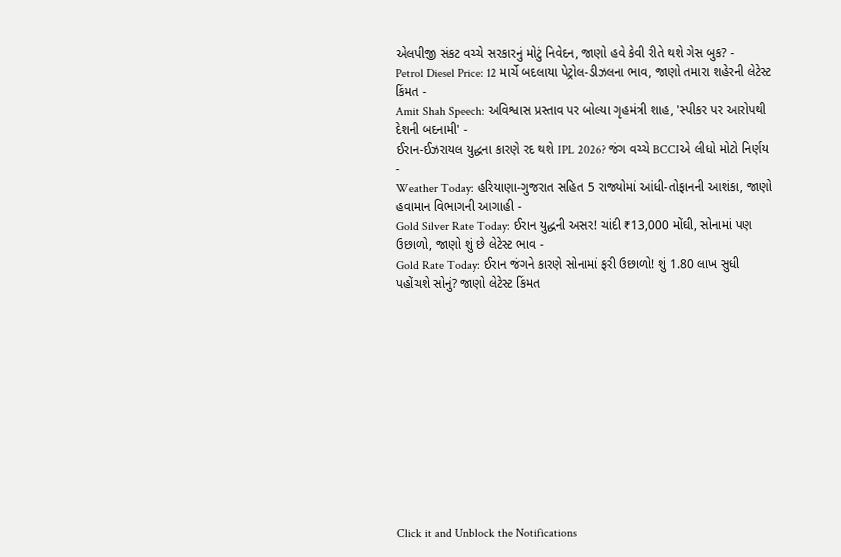એલપીજી સંકટ વચ્ચે સરકારનું મોટું નિવેદન, જાણો હવે કેવી રીતે થશે ગેસ બુક? -
Petrol Diesel Price: 12 માર્ચે બદલાયા પેટ્રોલ-ડીઝલના ભાવ, જાણો તમારા શહેરની લેટેસ્ટ કિંમત -
Amit Shah Speech: અવિશ્વાસ પ્રસ્તાવ પર બોલ્યા ગૃહમંત્રી શાહ, 'સ્પીકર પર આરોપથી દેશની બદનામી' -
ઈરાન-ઈઝરાયલ યુદ્ધના કારણે રદ થશે IPL 2026? જંગ વચ્ચે BCCIએ લીધો મોટો નિર્ણય -
Weather Today: હરિયાણા-ગુજરાત સહિત 5 રાજ્યોમાં આંધી-તોફાનની આશંકા, જાણો હવામાન વિભાગની આગાહી -
Gold Silver Rate Today: ઈરાન યુદ્ધની અસર! ચાંદી ₹13,000 મોંઘી, સોનામાં પણ ઉછાળો, જાણો શું છે લેટેસ્ટ ભાવ -
Gold Rate Today: ઈરાન જંગને કારણે સોનામાં ફરી ઉછાળો! શું 1.80 લાખ સુધી પહોંચશે સોનું? જાણો લેટેસ્ટ કિંમત












Click it and Unblock the Notifications